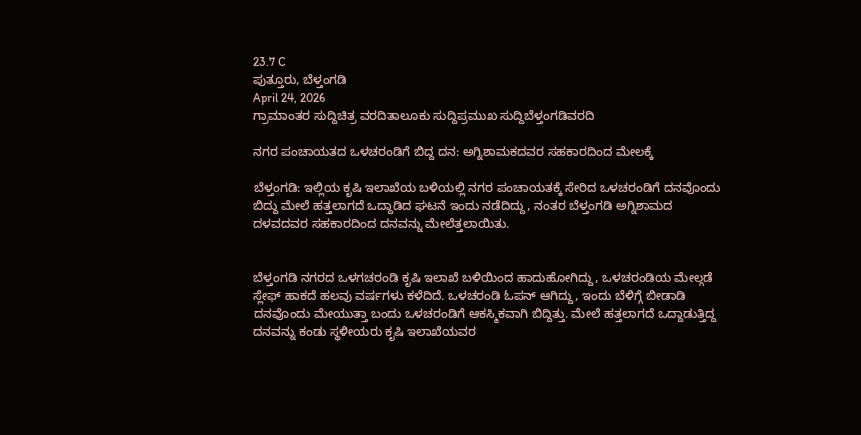23.7 C
ಪುತ್ತೂರು, ಬೆಳ್ತಂಗಡಿ
April 24, 2026
ಗ್ರಾಮಾಂತರ ಸುದ್ದಿಚಿತ್ರ ವರದಿತಾಲೂಕು ಸುದ್ದಿಪ್ರಮುಖ ಸುದ್ದಿಬೆಳ್ತಂಗಡಿವರದಿ

ನಗರ ಪಂಚಾಯತದ ಒಳಚರಂಡಿಗೆ ಬಿದ್ದ ದನ: ಅಗ್ನಿಶಾಮಕದವರ ಸಹಕಾರದಿಂದ ಮೇಲಕ್ಕೆ

ಬೆಳ್ತಂಗಡಿ: ಇಲ್ಲಿಯ ಕೃಷಿ ಇಲಾಖೆಯ ಬಳಿಯಲ್ಲಿ ನಗರ ಪಂಚಾಯತಕ್ಕೆ ಸೇರಿದ ಒಳಚರಂಡಿಗೆ ದನವೊಂದು ಬಿದ್ದು ಮೇಲೆ ಹತ್ತಲಾಗದೆ ಒದ್ದಾಡಿದ ಘಟನೆ ಇಂದು ನಡೆದಿದ್ದು, ನಂತರ ಬೆಳ್ತಂಗಡಿ ಅಗ್ನಿಶಾಮದ ದಳವದವರ ಸಹಕಾರದಿಂದ ದನವನ್ನು ಮೇಲೆತ್ತಲಾಯಿತು.


ಬೆಳ್ತಂಗಡಿ ನಗರದ ಒಳಗಚರಂಡಿ ಕೃಷಿ ಇಲಾಖೆ ಬಳಿಯಿಂದ ಹಾದುಹೋಗಿದ್ದು, ಒಳಚರಂಡಿಯ ಮೇಲ್ಗಡೆ ಸ್ಲೇಫ್ ಹಾಕದೆ ಹಲವು ವರ್ಷಗಳು ಕಳೆದಿದೆ. ಒಳಚರಂಡಿ ಓಪನ್ ಆಗಿದ್ದು, ಇಂದು ಬೆಳಿಗ್ಗೆ ಬೀಡಾಡಿ ದನವೊಂದು ಮೇಯುತ್ತಾ ಬಂದು ಒಳಚರಂಡಿಗೆ ಆಕಸ್ಮಿಕವಾಗಿ ಬಿದ್ದಿತ್ತು. ಮೇಲೆ ಹತ್ತಲಾಗದೆ ಒದ್ದಾಡುತ್ತಿದ್ದ ದನವನ್ನು ಕಂಡು ಸ್ಥಳೀಯರು ಕೃಷಿ ಇಲಾಖೆಯವರ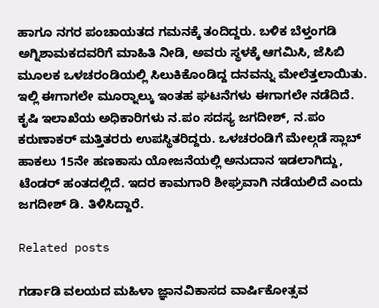ಹಾಗೂ ನಗರ ಪಂಚಾಯತದ ಗಮನಕ್ಕೆ ತಂದಿದ್ದರು. ಬಳಿಕ ಬೆಳ್ತಂಗಡಿ ಅಗ್ನಿಶಾಮಕದವರಿಗೆ ಮಾಹಿತಿ ನೀಡಿ, ಅವರು ಸ್ಥಳಕ್ಕೆ ಆಗಮಿಸಿ, ಜೆಸಿಬಿ ಮೂಲಕ ಒಳಚರಂಡಿಯಲ್ಲಿ ಸಿಲುಕಿಕೊಂಡಿದ್ದ ದನವನ್ನು ಮೇಲೆತ್ತಲಾಯಿತು. ಇಲ್ಲಿ ಈಗಾಗಲೇ ಮೂರ‍್ನಾಲ್ಕು ಇಂತಹ ಘಟನೆಗಳು ಈಗಾಗಲೇ ನಡೆದಿದೆ. ಕೃಷಿ ಇಲಾಖೆಯ ಅಧಿಕಾರಿಗಳು ನ.ಪಂ ಸದಸ್ಯ ಜಗದೀಶ್, ನ.ಪಂ ಕರುಣಾಕರ್ ಮತ್ತಿತರರು ಉಪಸ್ಥಿತರಿದ್ದರು. ಒಳಚರಂಡಿಗೆ ಮೇಲ್ಗಡೆ ಸ್ಲಾಬ್ ಹಾಕಲು 15ನೇ ಹಣಕಾಸು ಯೋಜನೆಯಲ್ಲಿ ಅನುದಾನ ಇಡಲಾಗಿದ್ದು, ಟೆಂಡರ್ ಹಂತದಲ್ಲಿದೆ. ಇದರ ಕಾಮಗಾರಿ ಶೀಘ್ರವಾಗಿ ನಡೆಯಲಿದೆ ಎಂದು ಜಗದೀಶ್ ಡಿ. ತಿಳಿಸಿದ್ದಾರೆ.

Related posts

ಗರ್ಡಾಡಿ ವಲಯದ ಮಹಿಳಾ ಜ್ಞಾನವಿಕಾಸದ ವಾರ್ಷಿಕೋತ್ಸವ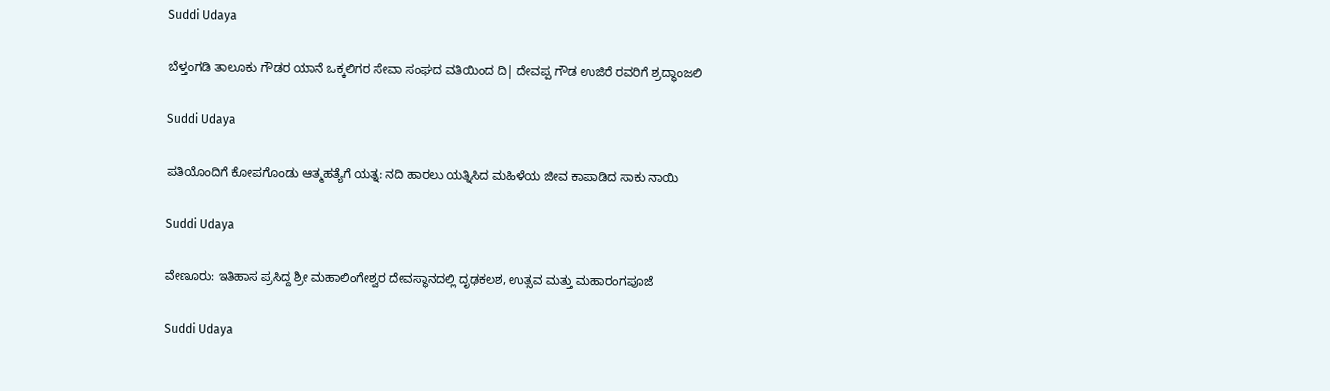Suddi Udaya

ಬೆಳ್ತಂಗಡಿ ತಾಲೂಕು ಗೌಡರ ಯಾನೆ ಒಕ್ಕಲಿಗರ ಸೇವಾ ಸಂಘದ ವತಿಯಿಂದ ದಿ| ದೇವಪ್ಪ ಗೌಡ ಉಜಿರೆ ರವರಿಗೆ ಶ್ರದ್ಧಾಂಜಲಿ

Suddi Udaya

ಪತಿಯೊಂದಿಗೆ ಕೋಪಗೊಂಡು ಆತ್ಮಹತ್ಯೆಗೆ ಯತ್ನ: ನದಿ ಹಾರಲು ಯತ್ನಿಸಿದ ಮಹಿಳೆಯ ಜೀವ ಕಾಪಾಡಿದ ಸಾಕು ನಾಯಿ

Suddi Udaya

ವೇಣೂರು: ಇತಿಹಾಸ ಪ್ರಸಿದ್ದ ಶ್ರೀ ಮಹಾಲಿಂಗೇಶ್ವರ ದೇವಸ್ಥಾನದಲ್ಲಿ ದೃಢಕಲಶ, ಉತ್ಸವ ಮತ್ತು ಮಹಾರಂಗಪೂಜೆ

Suddi Udaya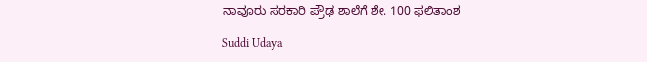ನಾವೂರು ಸರಕಾರಿ ಪ್ರೌಢ ಶಾಲೆಗೆ ಶೇ. 100 ಫಲಿತಾಂಶ

Suddi Udaya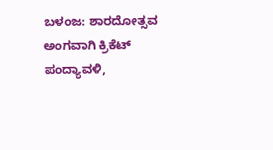ಬಳಂಜ: ಶಾರದೋತ್ಸವ ಅಂಗವಾಗಿ ಕ್ರಿಕೆಟ್ ಪಂದ್ಯಾವಳಿ,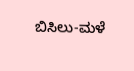ಬಿಸಿಲು-ಮಳೆ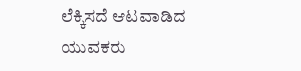ಲೆಕ್ಕಿಸದೆ ಆಟವಾಡಿದ ಯುವಕರು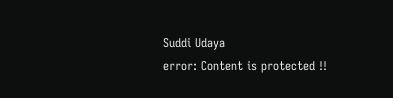Suddi Udaya
error: Content is protected !!